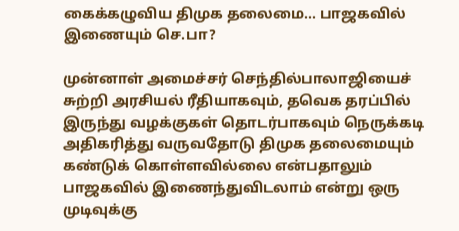கைக்கழுவிய திமுக தலைமை... பாஜகவில் இணையும் செ.பா?

முன்னாள் அமைச்சர் செந்தில்பாலாஜியைச் சுற்றி அரசியல் ரீதியாகவும், தவெக தரப்பில் இருந்து வழக்குகள் தொடர்பாகவும் நெருக்கடி அதிகரித்து வருவதோடு திமுக தலைமையும் கண்டுக் கொள்ளவில்லை என்பதாலும் பாஜகவில் இணைந்துவிடலாம் என்று ஒரு முடிவுக்கு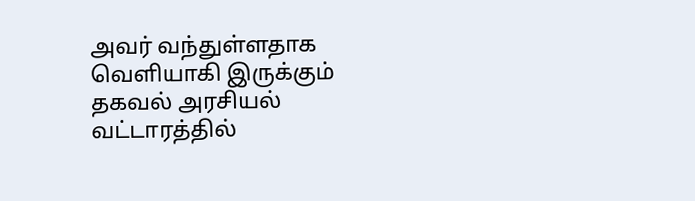அவர் வந்துள்ளதாக வெளியாகி இருக்கும் தகவல் அரசியல் வட்டாரத்தில்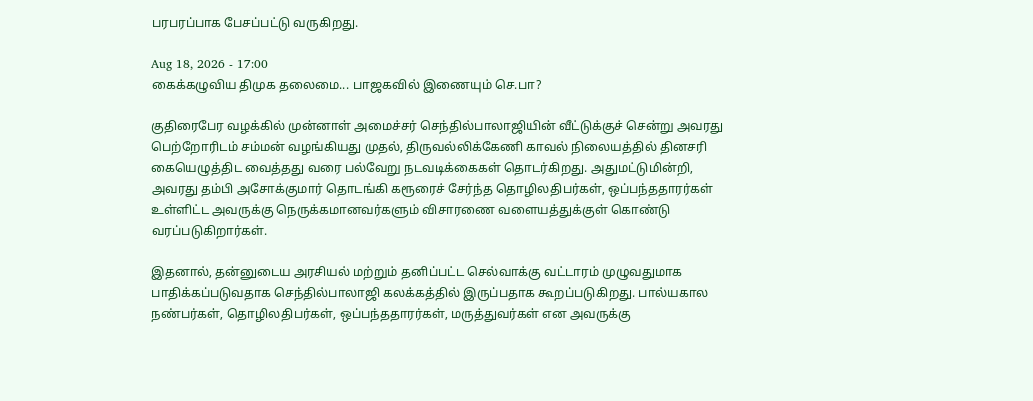பரபரப்பாக பேசப்பட்டு வருகிறது.

Aug 18, 2026 - 17:00
கைக்கழுவிய திமுக தலைமை... பாஜகவில் இணையும் செ.பா?

குதிரைபேர வழக்கில் முன்னாள் அமைச்சர் செந்தில்பாலாஜியின் வீட்டுக்குச் சென்று அவரது பெற்றோரிடம் சம்மன் வழங்கியது முதல், திருவல்லிக்கேணி காவல் நிலையத்தில் தினசரி கையெழுத்திட வைத்தது வரை பல்வேறு நடவடிக்கைகள் தொடர்கிறது. அதுமட்டுமின்றி, அவரது தம்பி அசோக்குமார் தொடங்கி கரூரைச் சேர்ந்த தொழிலதிபர்கள், ஒப்பந்ததாரர்கள் உள்ளிட்ட அவருக்கு நெருக்கமானவர்களும் விசாரணை வளையத்துக்குள் கொண்டு வரப்படுகிறார்கள்.

இதனால், தன்னுடைய அரசியல் மற்றும் தனிப்பட்ட செல்வாக்கு வட்டாரம் முழுவதுமாக பாதிக்கப்படுவதாக செந்தில்பாலாஜி கலக்கத்தில் இருப்பதாக கூறப்படுகிறது. பால்யகால நண்பர்கள், தொழிலதிபர்கள், ஒப்பந்ததாரர்கள், மருத்துவர்கள் என அவருக்கு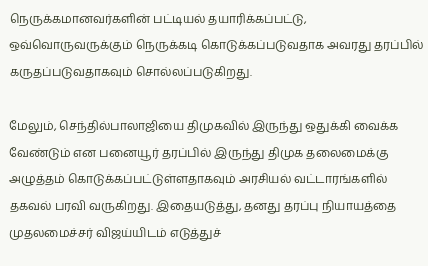நெருக்கமானவர்களின் பட்டியல் தயாரிக்கப்பட்டு, ஒவ்வொருவருக்கும் நெருக்கடி கொடுக்கப்படுவதாக அவரது தரப்பில் கருதப்படுவதாகவும் சொல்லப்படுகிறது.

மேலும், செந்தில்பாலாஜியை திமுகவில் இருந்து ஒதுக்கி வைக்க வேண்டும் என பனையூர் தரப்பில் இருந்து திமுக தலைமைக்கு அழுத்தம் கொடுக்கப்பட்டுள்ளதாகவும் அரசியல் வட்டாரங்களில் தகவல் பரவி வருகிறது. இதையடுத்து, தனது தரப்பு நியாயத்தை முதலமைச்சர் விஜய்யிடம் எடுத்துச்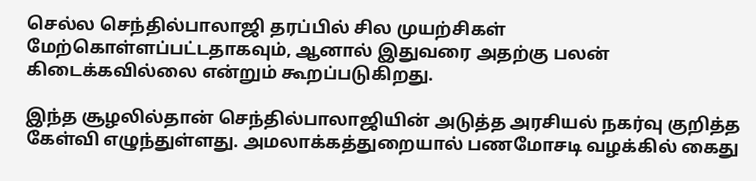செல்ல செந்தில்பாலாஜி தரப்பில் சில முயற்சிகள் மேற்கொள்ளப்பட்டதாகவும், ஆனால் இதுவரை அதற்கு பலன் கிடைக்கவில்லை என்றும் கூறப்படுகிறது.

இந்த சூழலில்தான் செந்தில்பாலாஜியின் அடுத்த அரசியல் நகர்வு குறித்த கேள்வி எழுந்துள்ளது. அமலாக்கத்துறையால் பணமோசடி வழக்கில் கைது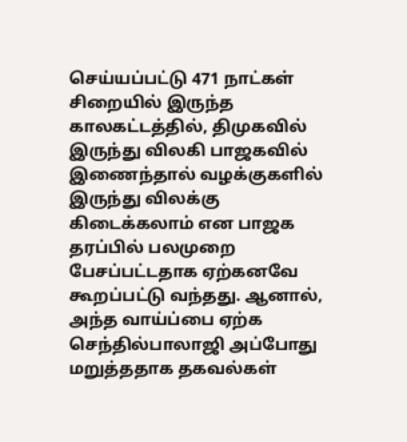செய்யப்பட்டு 471 நாட்கள் சிறையில் இருந்த காலகட்டத்தில், திமுகவில் இருந்து விலகி பாஜகவில் இணைந்தால் வழக்குகளில் இருந்து விலக்கு கிடைக்கலாம் என பாஜக தரப்பில் பலமுறை பேசப்பட்டதாக ஏற்கனவே கூறப்பட்டு வந்தது. ஆனால், அந்த வாய்ப்பை ஏற்க செந்தில்பாலாஜி அப்போது மறுத்ததாக தகவல்கள்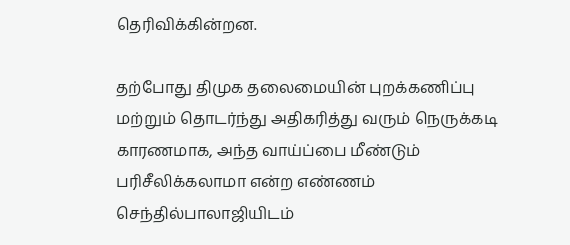தெரிவிக்கின்றன.

தற்போது திமுக தலைமையின் புறக்கணிப்பு மற்றும் தொடர்ந்து அதிகரித்து வரும் நெருக்கடி காரணமாக, அந்த வாய்ப்பை மீண்டும் பரிசீலிக்கலாமா என்ற எண்ணம் செந்தில்பாலாஜியிடம்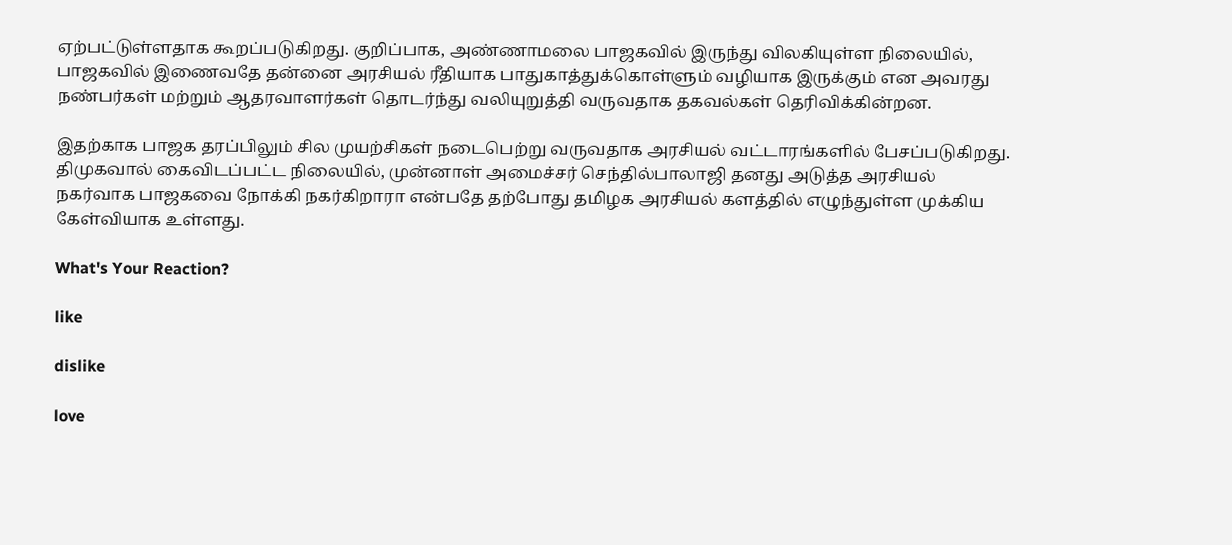ஏற்பட்டுள்ளதாக கூறப்படுகிறது. குறிப்பாக, அண்ணாமலை பாஜகவில் இருந்து விலகியுள்ள நிலையில், பாஜகவில் இணைவதே தன்னை அரசியல் ரீதியாக பாதுகாத்துக்கொள்ளும் வழியாக இருக்கும் என அவரது நண்பர்கள் மற்றும் ஆதரவாளர்கள் தொடர்ந்து வலியுறுத்தி வருவதாக தகவல்கள் தெரிவிக்கின்றன.

இதற்காக பாஜக தரப்பிலும் சில முயற்சிகள் நடைபெற்று வருவதாக அரசியல் வட்டாரங்களில் பேசப்படுகிறது. திமுகவால் கைவிடப்பட்ட நிலையில், முன்னாள் அமைச்சர் செந்தில்பாலாஜி தனது அடுத்த அரசியல் நகர்வாக பாஜகவை நோக்கி நகர்கிறாரா என்பதே தற்போது தமிழக அரசியல் களத்தில் எழுந்துள்ள முக்கிய கேள்வியாக உள்ளது.

What's Your Reaction?

like

dislike

love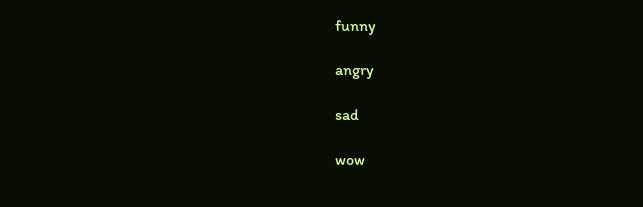funny

angry

sad

wow